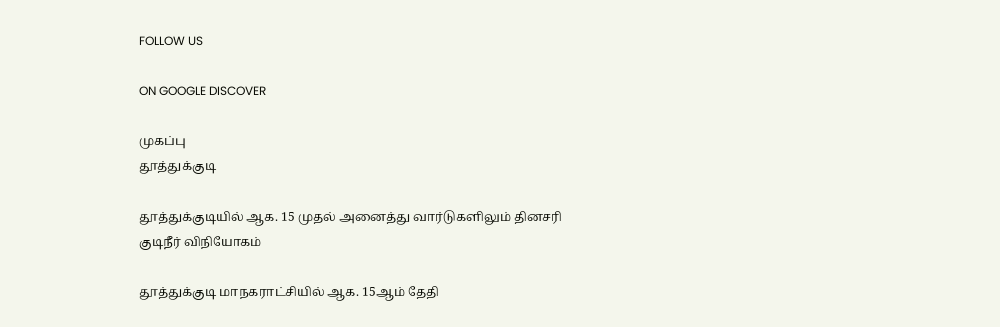FOLLOW US

ON GOOGLE DISCOVER

முகப்பு
தூத்துக்குடி

தூத்துக்குடியில் ஆக. 15 முதல் அனைத்து வார்டுகளிலும் தினசரி குடிநீர் விநியோகம்

தூத்துக்குடி மாநகராட்சியில் ஆக. 15ஆம் தேதி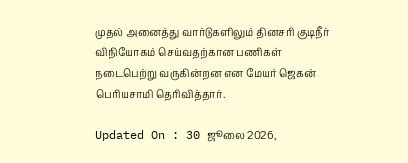முதல் அனைத்து வார்டுகளிலும் தினசரி குடிநீர் விநியோகம் செய்வதற்கான பணிகள் நடைபெற்று வருகின்றன என மேயர் ஜெகன் பெரியசாமி தெரிவித்தார்.

Updated On : 30 ஜூலை 2026,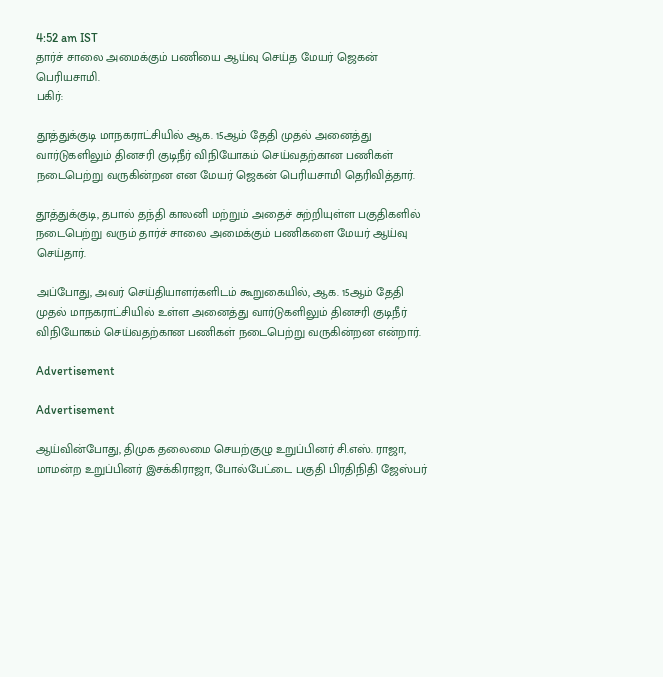4:52 am IST
தார்ச் சாலை அமைக்கும் பணியை ஆய்வு செய்த மேயர் ஜெகன் பெரியசாமி.
பகிர்:

தூத்துக்குடி மாநகராட்சியில் ஆக. 15ஆம் தேதி முதல் அனைத்து வார்டுகளிலும் தினசரி குடிநீர் விநியோகம் செய்வதற்கான பணிகள் நடைபெற்று வருகின்றன என மேயர் ஜெகன் பெரியசாமி தெரிவித்தார்.

தூத்துக்குடி, தபால் தந்தி காலனி மற்றும் அதைச் சுற்றியுள்ள பகுதிகளில் நடைபெற்று வரும் தார்ச் சாலை அமைக்கும் பணிகளை மேயர் ஆய்வு செய்தார்.

அப்போது, அவர் செய்தியாளர்களிடம் கூறுகையில், ஆக. 15ஆம் தேதி முதல் மாநகராட்சியில் உள்ள அனைத்து வார்டுகளிலும் தினசரி குடிநீர் விநியோகம் செய்வதற்கான பணிகள் நடைபெற்று வருகின்றன என்றார்.

Advertisement

Advertisement

ஆய்வின்போது, திமுக தலைமை செயற்குழு உறுப்பினர் சி.எஸ். ராஜா, மாமன்ற உறுப்பினர் இசக்கிராஜா, போல்பேட்டை பகுதி பிரதிநிதி ஜேஸ்பர்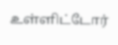உள்ளிட்டோர்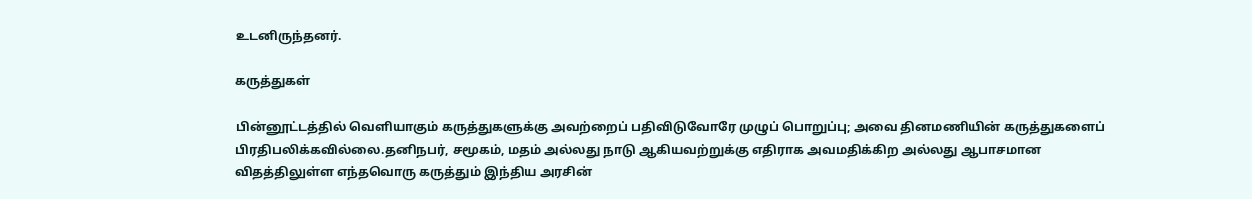உடனிருந்தனர்.

கருத்துகள்

பின்னூட்டத்தில் வெளியாகும் கருத்துகளுக்கு அவற்றைப் பதிவிடுவோரே முழுப் பொறுப்பு; அவை தினமணியின் கருத்துகளைப் பிரதிபலிக்கவில்லை.தனிநபர், சமூகம், மதம் அல்லது நாடு ஆகியவற்றுக்கு எதிராக அவமதிக்கிற அல்லது ஆபாசமான விதத்திலுள்ள எந்தவொரு கருத்தும் இந்திய அரசின்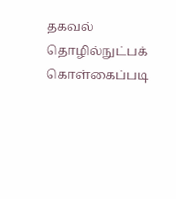தகவல் தொழில்நுட்பக் கொள்கைப்படி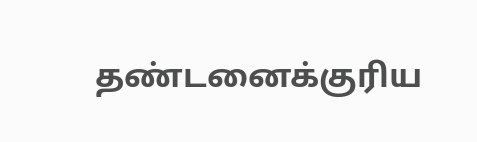தண்டனைக்குரிய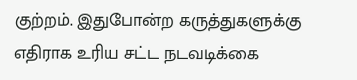குற்றம். இதுபோன்ற கருத்துகளுக்கு எதிராக உரிய சட்ட நடவடிக்கை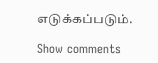எடுக்கப்படும்.

Show comments